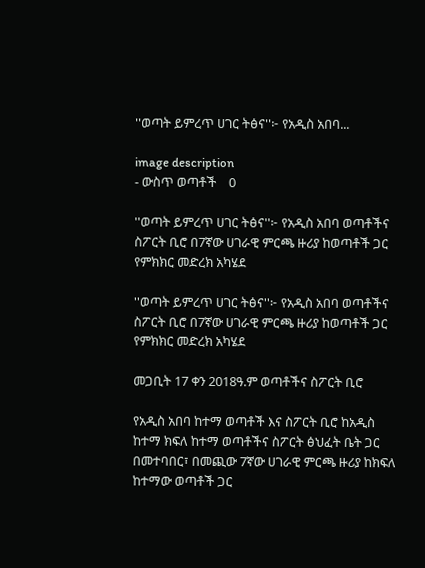''ወጣት ይምረጥ ሀገር ትፅና''፦ የአዲስ አበባ...

image description
- ውስጥ ወጣቶች    0

''ወጣት ይምረጥ ሀገር ትፅና''፦ የአዲስ አበባ ወጣቶችና ስፖርት ቢሮ በ7ኛው ሀገራዊ ምርጫ ዙሪያ ከወጣቶች ጋር የምክክር መድረክ አካሄደ

''ወጣት ይምረጥ ሀገር ትፅና''፦ የአዲስ አበባ ወጣቶችና ስፖርት ቢሮ በ7ኛው ሀገራዊ ምርጫ ዙሪያ ከወጣቶች ጋር የምክክር መድረክ አካሄደ

መጋቢት 17 ቀን 2018ዓ.ም ወጣቶችና ስፖርት ቢሮ

የአዲስ አበባ ከተማ ወጣቶች እና ስፖርት ቢሮ ከአዲስ ከተማ ክፍለ ከተማ ወጣቶችና ስፖርት ፅህፈት ቤት ጋር በመተባበር፣ በመጪው 7ኛው ሀገራዊ ምርጫ ዙሪያ ከክፍለ ከተማው ወጣቶች ጋር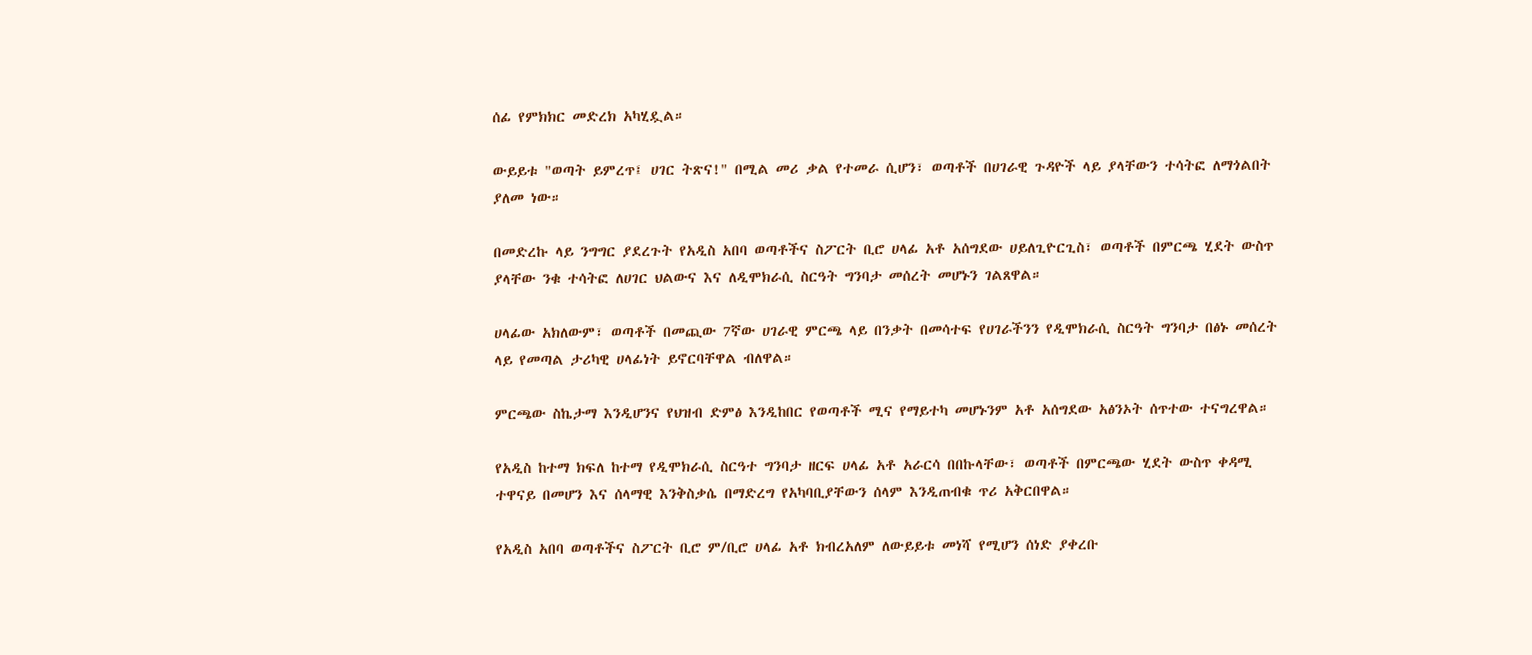ሰፊ የምክክር መድረክ አካሂዷል።

ውይይቱ "ወጣት ይምረጥ፤ ሀገር ትጽና!" በሚል መሪ ቃል የተመራ ሲሆን፣ ወጣቶች በሀገራዊ ጉዳዮች ላይ ያላቸውን ተሳትፎ ለማጎልበት ያለመ ነው።

በመድረኩ ላይ ንግግር ያደረጉት የአዲስ አበባ ወጣቶችና ስፖርት ቢሮ ሀላፊ አቶ አሰግደው ሀይለጊዮርጊስ፣ ወጣቶች በምርጫ ሂደት ውስጥ ያላቸው ንቁ ተሳትፎ ለሀገር ህልውና እና ለዲሞክራሲ ስርዓት ግንባታ መሰረት መሆኑን ገልጸዋል።

ሀላፊው አክለውም፣ ወጣቶች በመጪው 7ኛው ሀገራዊ ምርጫ ላይ በንቃት በመሳተፍ የሀገራችንን የዲሞክራሲ ስርዓት ግንባታ በፅኑ መሰረት ላይ የመጣል ታሪካዊ ሀላፊነት ይኖርባቸዋል ብለዋል።

ምርጫው ስኬታማ እንዲሆንና የህዝብ ድምፅ እንዲከበር የወጣቶች ሚና የማይተካ መሆኑንም አቶ አሰግደው አፅንኦት ሰጥተው ተናግረዋል።

የአዲስ ከተማ ክፍለ ከተማ የዲሞክራሲ ስርዓተ ግንባታ ዘርፍ ሀላፊ አቶ አራርሳ በበኩላቸው፣ ወጣቶች በምርጫው ሂደት ውስጥ ቀዳሚ ተዋናይ በመሆን እና ሰላማዊ እንቅስቃሴ በማድረግ የአካባቢያቸውን ሰላም እንዲጠብቁ ጥሪ አቅርበዋል።

የአዲስ አበባ ወጣቶችና ስፖርት ቢሮ ም/ቢሮ ሀላፊ አቶ ክብረአለም ለውይይቱ መነሻ የሚሆን ሰነድ ያቀረቡ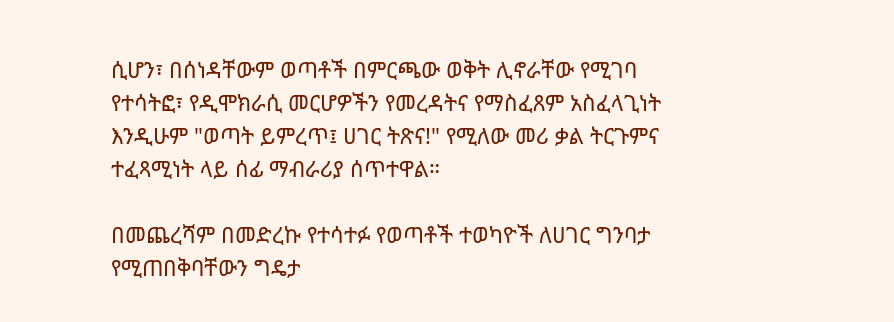ሲሆን፣ በሰነዳቸውም ወጣቶች በምርጫው ወቅት ሊኖራቸው የሚገባ የተሳትፎ፣ የዲሞክራሲ መርሆዎችን የመረዳትና የማስፈጸም አስፈላጊነት እንዲሁም "ወጣት ይምረጥ፤ ሀገር ትጽና!" የሚለው መሪ ቃል ትርጉምና ተፈጻሚነት ላይ ሰፊ ማብራሪያ ሰጥተዋል።

በመጨረሻም በመድረኩ የተሳተፉ የወጣቶች ተወካዮች ለሀገር ግንባታ የሚጠበቅባቸውን ግዴታ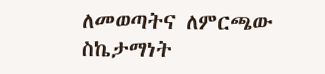ለመወጣትና ለምርጫው ስኬታማነት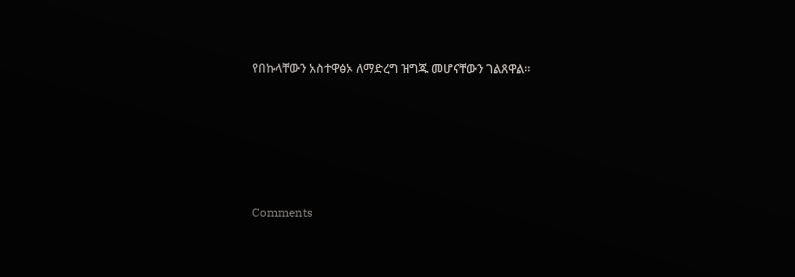የበኩላቸውን አስተዋፅኦ ለማድረግ ዝግጁ መሆናቸውን ገልጸዋል።





Comments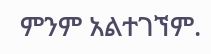ምንም አልተገኘም.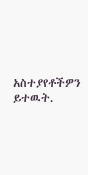አስተያየቶችዎን ይተዉት.